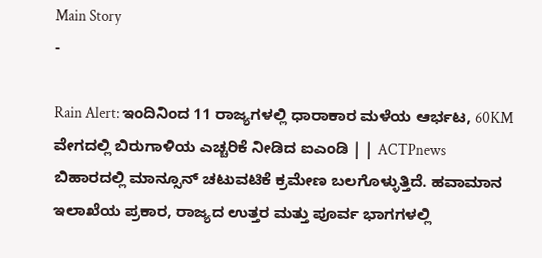Main Story
-

Rain Alert: ಇಂದಿನಿಂದ 11 ರಾಜ್ಯಗಳಲ್ಲಿ ಧಾರಾಕಾರ ಮಳೆಯ ಆರ್ಭಟ, 60KM ವೇಗದಲ್ಲಿ ಬಿರುಗಾಳಿಯ ಎಚ್ಚರಿಕೆ ನೀಡಿದ ಐಎಂಡಿ | | ACTPnews
ಬಿಹಾರದಲ್ಲಿ ಮಾನ್ಸೂನ್ ಚಟುವಟಿಕೆ ಕ್ರಮೇಣ ಬಲಗೊಳ್ಳುತ್ತಿದೆ. ಹವಾಮಾನ ಇಲಾಖೆಯ ಪ್ರಕಾರ, ರಾಜ್ಯದ ಉತ್ತರ ಮತ್ತು ಪೂರ್ವ ಭಾಗಗಳಲ್ಲಿ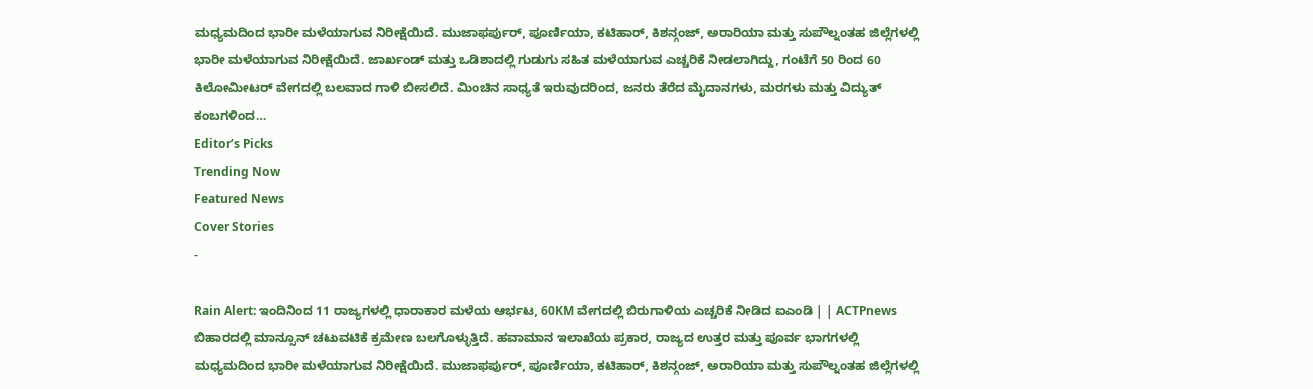ಮಧ್ಯಮದಿಂದ ಭಾರೀ ಮಳೆಯಾಗುವ ನಿರೀಕ್ಷೆಯಿದೆ. ಮುಜಾಫರ್ಪುರ್, ಪೂರ್ಣಿಯಾ, ಕಟಿಹಾರ್, ಕಿಶನ್ಗಂಜ್, ಅರಾರಿಯಾ ಮತ್ತು ಸುಪೌಲ್ನಂತಹ ಜಿಲ್ಲೆಗಳಲ್ಲಿ ಭಾರೀ ಮಳೆಯಾಗುವ ನಿರೀಕ್ಷೆಯಿದೆ. ಜಾರ್ಖಂಡ್ ಮತ್ತು ಒಡಿಶಾದಲ್ಲಿ ಗುಡುಗು ಸಹಿತ ಮಳೆಯಾಗುವ ಎಚ್ಚರಿಕೆ ನೀಡಲಾಗಿದ್ದು, ಗಂಟೆಗೆ 50 ರಿಂದ 60 ಕಿಲೋಮೀಟರ್ ವೇಗದಲ್ಲಿ ಬಲವಾದ ಗಾಳಿ ಬೀಸಲಿದೆ. ಮಿಂಚಿನ ಸಾಧ್ಯತೆ ಇರುವುದರಿಂದ, ಜನರು ತೆರೆದ ಮೈದಾನಗಳು, ಮರಗಳು ಮತ್ತು ವಿದ್ಯುತ್ ಕಂಬಗಳಿಂದ…
Editor’s Picks
Trending Now
Featured News
Cover Stories
-

Rain Alert: ಇಂದಿನಿಂದ 11 ರಾಜ್ಯಗಳಲ್ಲಿ ಧಾರಾಕಾರ ಮಳೆಯ ಆರ್ಭಟ, 60KM ವೇಗದಲ್ಲಿ ಬಿರುಗಾಳಿಯ ಎಚ್ಚರಿಕೆ ನೀಡಿದ ಐಎಂಡಿ | | ACTPnews
ಬಿಹಾರದಲ್ಲಿ ಮಾನ್ಸೂನ್ ಚಟುವಟಿಕೆ ಕ್ರಮೇಣ ಬಲಗೊಳ್ಳುತ್ತಿದೆ. ಹವಾಮಾನ ಇಲಾಖೆಯ ಪ್ರಕಾರ, ರಾಜ್ಯದ ಉತ್ತರ ಮತ್ತು ಪೂರ್ವ ಭಾಗಗಳಲ್ಲಿ ಮಧ್ಯಮದಿಂದ ಭಾರೀ ಮಳೆಯಾಗುವ ನಿರೀಕ್ಷೆಯಿದೆ. ಮುಜಾಫರ್ಪುರ್, ಪೂರ್ಣಿಯಾ, ಕಟಿಹಾರ್, ಕಿಶನ್ಗಂಜ್, ಅರಾರಿಯಾ ಮತ್ತು ಸುಪೌಲ್ನಂತಹ ಜಿಲ್ಲೆಗಳಲ್ಲಿ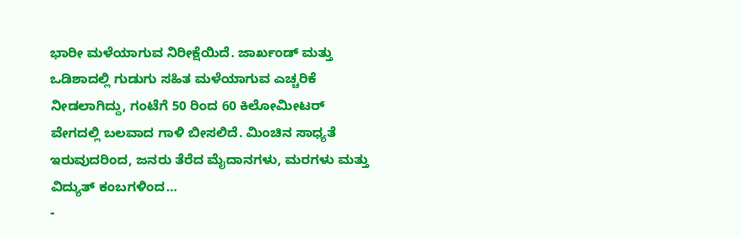ಭಾರೀ ಮಳೆಯಾಗುವ ನಿರೀಕ್ಷೆಯಿದೆ. ಜಾರ್ಖಂಡ್ ಮತ್ತು ಒಡಿಶಾದಲ್ಲಿ ಗುಡುಗು ಸಹಿತ ಮಳೆಯಾಗುವ ಎಚ್ಚರಿಕೆ ನೀಡಲಾಗಿದ್ದು, ಗಂಟೆಗೆ 50 ರಿಂದ 60 ಕಿಲೋಮೀಟರ್ ವೇಗದಲ್ಲಿ ಬಲವಾದ ಗಾಳಿ ಬೀಸಲಿದೆ. ಮಿಂಚಿನ ಸಾಧ್ಯತೆ ಇರುವುದರಿಂದ, ಜನರು ತೆರೆದ ಮೈದಾನಗಳು, ಮರಗಳು ಮತ್ತು ವಿದ್ಯುತ್ ಕಂಬಗಳಿಂದ…
-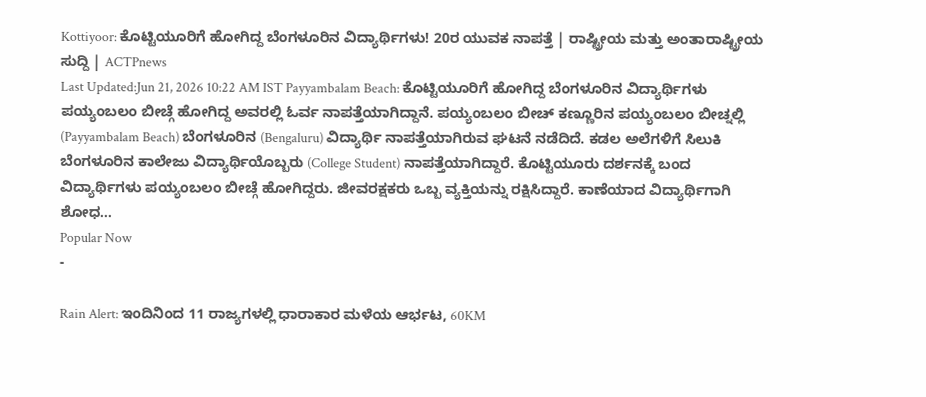Kottiyoor: ಕೊಟ್ಟಿಯೂರಿಗೆ ಹೋಗಿದ್ದ ಬೆಂಗಳೂರಿನ ವಿದ್ಯಾರ್ಥಿಗಳು! 20ರ ಯುವಕ ನಾಪತ್ತೆ | ರಾಷ್ಟ್ರೀಯ ಮತ್ತು ಅಂತಾರಾಷ್ಟ್ರೀಯ ಸುದ್ದಿ | ACTPnews
Last Updated:Jun 21, 2026 10:22 AM IST Payyambalam Beach: ಕೊಟ್ಟಿಯೂರಿಗೆ ಹೋಗಿದ್ದ ಬೆಂಗಳೂರಿನ ವಿದ್ಯಾರ್ಥಿಗಳು ಪಯ್ಯಂಬಲಂ ಬೀಚ್ಗೆ ಹೋಗಿದ್ದ ಅವರಲ್ಲಿ ಓರ್ವ ನಾಪತ್ತೆಯಾಗಿದ್ದಾನೆ. ಪಯ್ಯಂಬಲಂ ಬೀಚ್ ಕಣ್ಣೂರಿನ ಪಯ್ಯಂಬಲಂ ಬೀಚ್ನಲ್ಲಿ (Payyambalam Beach) ಬೆಂಗಳೂರಿನ (Bengaluru) ವಿದ್ಯಾರ್ಥಿ ನಾಪತ್ತೆಯಾಗಿರುವ ಘಟನೆ ನಡೆದಿದೆ. ಕಡಲ ಅಲೆಗಳಿಗೆ ಸಿಲುಕಿ ಬೆಂಗಳೂರಿನ ಕಾಲೇಜು ವಿದ್ಯಾರ್ಥಿಯೊಬ್ಬರು (College Student) ನಾಪತ್ತೆಯಾಗಿದ್ದಾರೆ. ಕೊಟ್ಟಿಯೂರು ದರ್ಶನಕ್ಕೆ ಬಂದ ವಿದ್ಯಾರ್ಥಿಗಳು ಪಯ್ಯಂಬಲಂ ಬೀಚ್ಗೆ ಹೋಗಿದ್ದರು. ಜೀವರಕ್ಷಕರು ಒಬ್ಬ ವ್ಯಕ್ತಿಯನ್ನು ರಕ್ಷಿಸಿದ್ದಾರೆ. ಕಾಣೆಯಾದ ವಿದ್ಯಾರ್ಥಿಗಾಗಿ ಶೋಧ…
Popular Now
-

Rain Alert: ಇಂದಿನಿಂದ 11 ರಾಜ್ಯಗಳಲ್ಲಿ ಧಾರಾಕಾರ ಮಳೆಯ ಆರ್ಭಟ, 60KM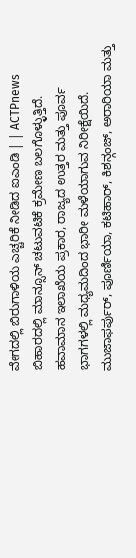ವೇಗದಲ್ಲಿ ಬಿರುಗಾಳಿಯ ಎಚ್ಚರಿಕೆ ನೀಡಿದ ಐಎಂಡಿ | | ACTPnews
ಬಿಹಾರದಲ್ಲಿ ಮಾನ್ಸೂನ್ ಚಟುವಟಿಕೆ ಕ್ರಮೇಣ ಬಲಗೊಳ್ಳುತ್ತಿದೆ. ಹವಾಮಾನ ಇಲಾಖೆಯ ಪ್ರಕಾರ, ರಾಜ್ಯದ ಉತ್ತರ ಮತ್ತು ಪೂರ್ವ ಭಾಗಗಳಲ್ಲಿ ಮಧ್ಯಮದಿಂದ ಭಾರೀ ಮಳೆಯಾಗುವ ನಿರೀಕ್ಷೆಯಿದೆ. ಮುಜಾಫರ್ಪುರ್, ಪೂರ್ಣಿಯಾ, ಕಟಿಹಾರ್, ಕಿಶನ್ಗಂಜ್, ಅರಾರಿಯಾ ಮತ್ತು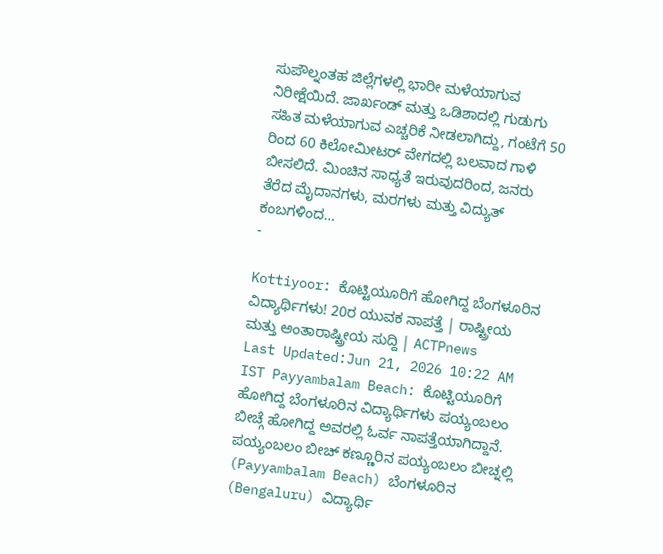ಸುಪೌಲ್ನಂತಹ ಜಿಲ್ಲೆಗಳಲ್ಲಿ ಭಾರೀ ಮಳೆಯಾಗುವ ನಿರೀಕ್ಷೆಯಿದೆ. ಜಾರ್ಖಂಡ್ ಮತ್ತು ಒಡಿಶಾದಲ್ಲಿ ಗುಡುಗು ಸಹಿತ ಮಳೆಯಾಗುವ ಎಚ್ಚರಿಕೆ ನೀಡಲಾಗಿದ್ದು, ಗಂಟೆಗೆ 50 ರಿಂದ 60 ಕಿಲೋಮೀಟರ್ ವೇಗದಲ್ಲಿ ಬಲವಾದ ಗಾಳಿ ಬೀಸಲಿದೆ. ಮಿಂಚಿನ ಸಾಧ್ಯತೆ ಇರುವುದರಿಂದ, ಜನರು ತೆರೆದ ಮೈದಾನಗಳು, ಮರಗಳು ಮತ್ತು ವಿದ್ಯುತ್ ಕಂಬಗಳಿಂದ…
-

Kottiyoor: ಕೊಟ್ಟಿಯೂರಿಗೆ ಹೋಗಿದ್ದ ಬೆಂಗಳೂರಿನ ವಿದ್ಯಾರ್ಥಿಗಳು! 20ರ ಯುವಕ ನಾಪತ್ತೆ | ರಾಷ್ಟ್ರೀಯ ಮತ್ತು ಅಂತಾರಾಷ್ಟ್ರೀಯ ಸುದ್ದಿ | ACTPnews
Last Updated:Jun 21, 2026 10:22 AM IST Payyambalam Beach: ಕೊಟ್ಟಿಯೂರಿಗೆ ಹೋಗಿದ್ದ ಬೆಂಗಳೂರಿನ ವಿದ್ಯಾರ್ಥಿಗಳು ಪಯ್ಯಂಬಲಂ ಬೀಚ್ಗೆ ಹೋಗಿದ್ದ ಅವರಲ್ಲಿ ಓರ್ವ ನಾಪತ್ತೆಯಾಗಿದ್ದಾನೆ. ಪಯ್ಯಂಬಲಂ ಬೀಚ್ ಕಣ್ಣೂರಿನ ಪಯ್ಯಂಬಲಂ ಬೀಚ್ನಲ್ಲಿ (Payyambalam Beach) ಬೆಂಗಳೂರಿನ (Bengaluru) ವಿದ್ಯಾರ್ಥಿ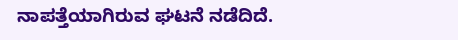ನಾಪತ್ತೆಯಾಗಿರುವ ಘಟನೆ ನಡೆದಿದೆ.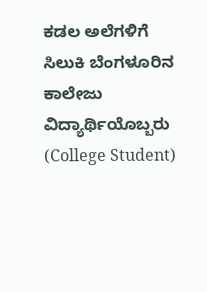ಕಡಲ ಅಲೆಗಳಿಗೆ ಸಿಲುಕಿ ಬೆಂಗಳೂರಿನ ಕಾಲೇಜು ವಿದ್ಯಾರ್ಥಿಯೊಬ್ಬರು (College Student)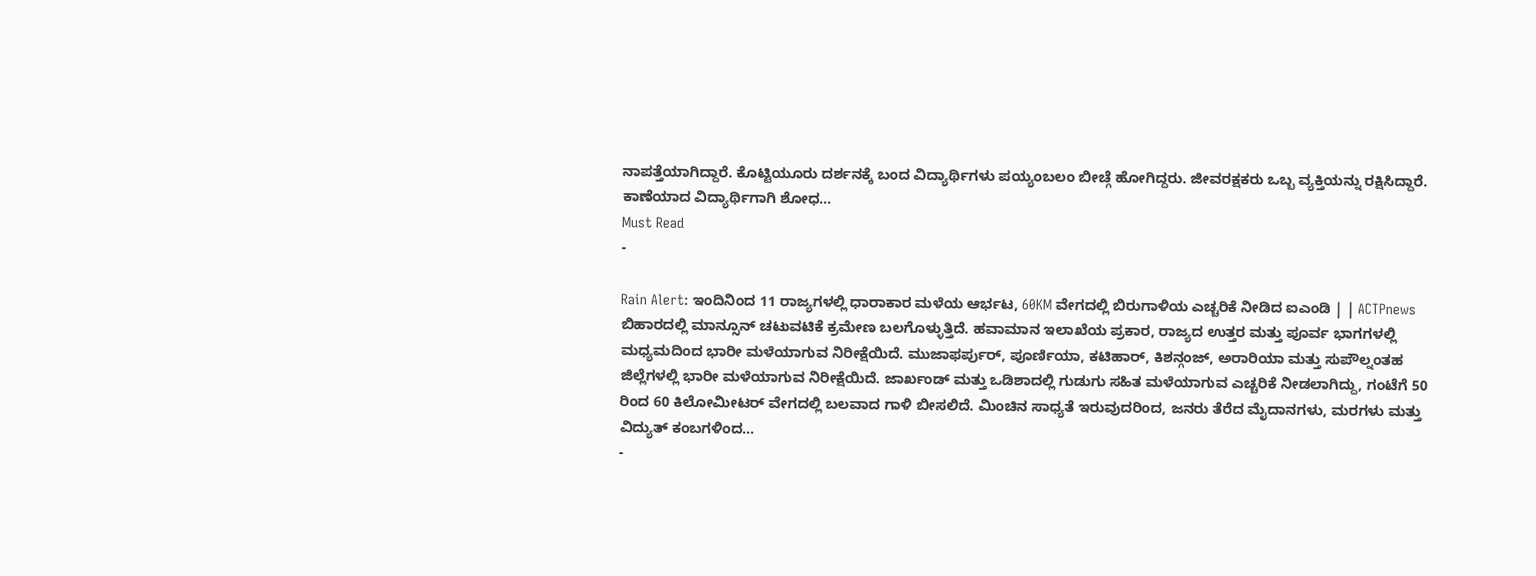ನಾಪತ್ತೆಯಾಗಿದ್ದಾರೆ. ಕೊಟ್ಟಿಯೂರು ದರ್ಶನಕ್ಕೆ ಬಂದ ವಿದ್ಯಾರ್ಥಿಗಳು ಪಯ್ಯಂಬಲಂ ಬೀಚ್ಗೆ ಹೋಗಿದ್ದರು. ಜೀವರಕ್ಷಕರು ಒಬ್ಬ ವ್ಯಕ್ತಿಯನ್ನು ರಕ್ಷಿಸಿದ್ದಾರೆ. ಕಾಣೆಯಾದ ವಿದ್ಯಾರ್ಥಿಗಾಗಿ ಶೋಧ…
Must Read
-

Rain Alert: ಇಂದಿನಿಂದ 11 ರಾಜ್ಯಗಳಲ್ಲಿ ಧಾರಾಕಾರ ಮಳೆಯ ಆರ್ಭಟ, 60KM ವೇಗದಲ್ಲಿ ಬಿರುಗಾಳಿಯ ಎಚ್ಚರಿಕೆ ನೀಡಿದ ಐಎಂಡಿ | | ACTPnews
ಬಿಹಾರದಲ್ಲಿ ಮಾನ್ಸೂನ್ ಚಟುವಟಿಕೆ ಕ್ರಮೇಣ ಬಲಗೊಳ್ಳುತ್ತಿದೆ. ಹವಾಮಾನ ಇಲಾಖೆಯ ಪ್ರಕಾರ, ರಾಜ್ಯದ ಉತ್ತರ ಮತ್ತು ಪೂರ್ವ ಭಾಗಗಳಲ್ಲಿ ಮಧ್ಯಮದಿಂದ ಭಾರೀ ಮಳೆಯಾಗುವ ನಿರೀಕ್ಷೆಯಿದೆ. ಮುಜಾಫರ್ಪುರ್, ಪೂರ್ಣಿಯಾ, ಕಟಿಹಾರ್, ಕಿಶನ್ಗಂಜ್, ಅರಾರಿಯಾ ಮತ್ತು ಸುಪೌಲ್ನಂತಹ ಜಿಲ್ಲೆಗಳಲ್ಲಿ ಭಾರೀ ಮಳೆಯಾಗುವ ನಿರೀಕ್ಷೆಯಿದೆ. ಜಾರ್ಖಂಡ್ ಮತ್ತು ಒಡಿಶಾದಲ್ಲಿ ಗುಡುಗು ಸಹಿತ ಮಳೆಯಾಗುವ ಎಚ್ಚರಿಕೆ ನೀಡಲಾಗಿದ್ದು, ಗಂಟೆಗೆ 50 ರಿಂದ 60 ಕಿಲೋಮೀಟರ್ ವೇಗದಲ್ಲಿ ಬಲವಾದ ಗಾಳಿ ಬೀಸಲಿದೆ. ಮಿಂಚಿನ ಸಾಧ್ಯತೆ ಇರುವುದರಿಂದ, ಜನರು ತೆರೆದ ಮೈದಾನಗಳು, ಮರಗಳು ಮತ್ತು ವಿದ್ಯುತ್ ಕಂಬಗಳಿಂದ…
-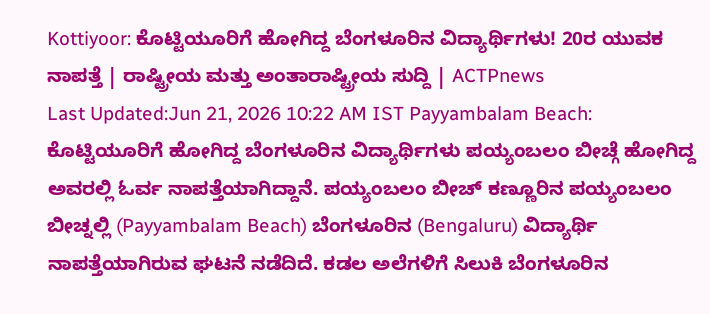Kottiyoor: ಕೊಟ್ಟಿಯೂರಿಗೆ ಹೋಗಿದ್ದ ಬೆಂಗಳೂರಿನ ವಿದ್ಯಾರ್ಥಿಗಳು! 20ರ ಯುವಕ ನಾಪತ್ತೆ | ರಾಷ್ಟ್ರೀಯ ಮತ್ತು ಅಂತಾರಾಷ್ಟ್ರೀಯ ಸುದ್ದಿ | ACTPnews
Last Updated:Jun 21, 2026 10:22 AM IST Payyambalam Beach: ಕೊಟ್ಟಿಯೂರಿಗೆ ಹೋಗಿದ್ದ ಬೆಂಗಳೂರಿನ ವಿದ್ಯಾರ್ಥಿಗಳು ಪಯ್ಯಂಬಲಂ ಬೀಚ್ಗೆ ಹೋಗಿದ್ದ ಅವರಲ್ಲಿ ಓರ್ವ ನಾಪತ್ತೆಯಾಗಿದ್ದಾನೆ. ಪಯ್ಯಂಬಲಂ ಬೀಚ್ ಕಣ್ಣೂರಿನ ಪಯ್ಯಂಬಲಂ ಬೀಚ್ನಲ್ಲಿ (Payyambalam Beach) ಬೆಂಗಳೂರಿನ (Bengaluru) ವಿದ್ಯಾರ್ಥಿ ನಾಪತ್ತೆಯಾಗಿರುವ ಘಟನೆ ನಡೆದಿದೆ. ಕಡಲ ಅಲೆಗಳಿಗೆ ಸಿಲುಕಿ ಬೆಂಗಳೂರಿನ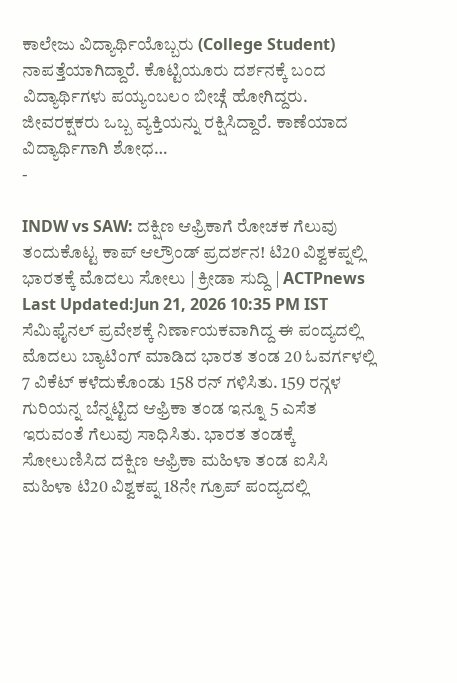ಕಾಲೇಜು ವಿದ್ಯಾರ್ಥಿಯೊಬ್ಬರು (College Student) ನಾಪತ್ತೆಯಾಗಿದ್ದಾರೆ. ಕೊಟ್ಟಿಯೂರು ದರ್ಶನಕ್ಕೆ ಬಂದ ವಿದ್ಯಾರ್ಥಿಗಳು ಪಯ್ಯಂಬಲಂ ಬೀಚ್ಗೆ ಹೋಗಿದ್ದರು. ಜೀವರಕ್ಷಕರು ಒಬ್ಬ ವ್ಯಕ್ತಿಯನ್ನು ರಕ್ಷಿಸಿದ್ದಾರೆ. ಕಾಣೆಯಾದ ವಿದ್ಯಾರ್ಥಿಗಾಗಿ ಶೋಧ…
-

INDW vs SAW: ದಕ್ಷಿಣ ಆಫ್ರಿಕಾಗೆ ರೋಚಕ ಗೆಲುವು ತಂದುಕೊಟ್ಟ ಕಾಪ್ ಆಲ್ರೌಂಡ್ ಪ್ರದರ್ಶನ! ಟಿ20 ವಿಶ್ವಕಪ್ನಲ್ಲಿ ಭಾರತಕ್ಕೆ ಮೊದಲು ಸೋಲು | ಕ್ರೀಡಾ ಸುದ್ದಿ | ACTPnews
Last Updated:Jun 21, 2026 10:35 PM IST ಸೆಮಿಫೈನಲ್ ಪ್ರವೇಶಕ್ಕೆ ನಿರ್ಣಾಯಕವಾಗಿದ್ದ ಈ ಪಂದ್ಯದಲ್ಲಿ ಮೊದಲು ಬ್ಯಾಟಿಂಗ್ ಮಾಡಿದ ಭಾರತ ತಂಡ 20 ಓವರ್ಗಳಲ್ಲಿ 7 ವಿಕೆಟ್ ಕಳೆದುಕೊಂಡು 158 ರನ್ ಗಳಿಸಿತು. 159 ರನ್ಗಳ ಗುರಿಯನ್ನ ಬೆನ್ನಟ್ಟಿದ ಆಫ್ರಿಕಾ ತಂಡ ಇನ್ನೂ 5 ಎಸೆತ ಇರುವಂತೆ ಗೆಲುವು ಸಾಧಿಸಿತು. ಭಾರತ ತಂಡಕ್ಕೆ ಸೋಲುಣಿಸಿದ ದಕ್ಷಿಣ ಆಫ್ರಿಕಾ ಮಹಿಳಾ ತಂಡ ಐಸಿಸಿ ಮಹಿಳಾ ಟಿ20 ವಿಶ್ವಕಪ್ನ 18ನೇ ಗ್ರೂಪ್ ಪಂದ್ಯದಲ್ಲಿ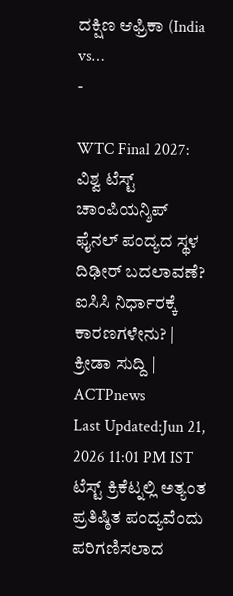ದಕ್ಷಿಣ ಆಫ್ರಿಕಾ (India vs…
-

WTC Final 2027: ವಿಶ್ವ ಟೆಸ್ಟ್ ಚಾಂಪಿಯನ್ಶಿಪ್ ಫೈನಲ್ ಪಂದ್ಯದ ಸ್ಥಳ ದಿಢೀರ್ ಬದಲಾವಣೆ? ಐಸಿಸಿ ನಿರ್ಧಾರಕ್ಕೆ ಕಾರಣಗಳೇನು? | ಕ್ರೀಡಾ ಸುದ್ದಿ | ACTPnews
Last Updated:Jun 21, 2026 11:01 PM IST ಟೆಸ್ಟ್ ಕ್ರಿಕೆಟ್ನಲ್ಲಿ ಅತ್ಯಂತ ಪ್ರತಿಷ್ಠಿತ ಪಂದ್ಯವೆಂದು ಪರಿಗಣಿಸಲಾದ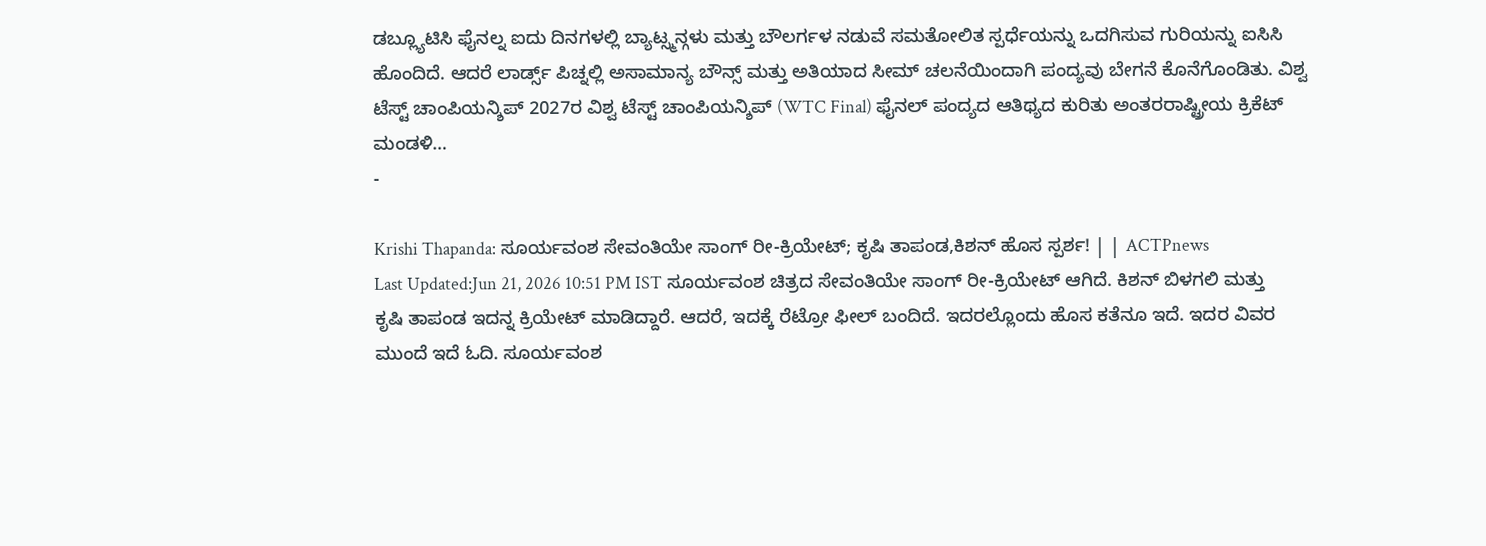ಡಬ್ಲ್ಯೂಟಿಸಿ ಫೈನಲ್ನ ಐದು ದಿನಗಳಲ್ಲಿ ಬ್ಯಾಟ್ಸ್ಮನ್ಗಳು ಮತ್ತು ಬೌಲರ್ಗಳ ನಡುವೆ ಸಮತೋಲಿತ ಸ್ಪರ್ಧೆಯನ್ನು ಒದಗಿಸುವ ಗುರಿಯನ್ನು ಐಸಿಸಿ ಹೊಂದಿದೆ. ಆದರೆ ಲಾರ್ಡ್ಸ್ ಪಿಚ್ನಲ್ಲಿ ಅಸಾಮಾನ್ಯ ಬೌನ್ಸ್ ಮತ್ತು ಅತಿಯಾದ ಸೀಮ್ ಚಲನೆಯಿಂದಾಗಿ ಪಂದ್ಯವು ಬೇಗನೆ ಕೊನೆಗೊಂಡಿತು. ವಿಶ್ವ ಟೆಸ್ಟ್ ಚಾಂಪಿಯನ್ಶಿಪ್ 2027ರ ವಿಶ್ವ ಟೆಸ್ಟ್ ಚಾಂಪಿಯನ್ಶಿಪ್ (WTC Final) ಫೈನಲ್ ಪಂದ್ಯದ ಆತಿಥ್ಯದ ಕುರಿತು ಅಂತರರಾಷ್ಟ್ರೀಯ ಕ್ರಿಕೆಟ್ ಮಂಡಳಿ…
-

Krishi Thapanda: ಸೂರ್ಯವಂಶ ಸೇವಂತಿಯೇ ಸಾಂಗ್ ರೀ-ಕ್ರಿಯೇಟ್; ಕೃಷಿ ತಾಪಂಡ,ಕಿಶನ್ ಹೊಸ ಸ್ಪರ್ಶ! | | ACTPnews
Last Updated:Jun 21, 2026 10:51 PM IST ಸೂರ್ಯವಂಶ ಚಿತ್ರದ ಸೇವಂತಿಯೇ ಸಾಂಗ್ ರೀ-ಕ್ರಿಯೇಟ್ ಆಗಿದೆ. ಕಿಶನ್ ಬಿಳಗಲಿ ಮತ್ತು ಕೃಷಿ ತಾಪಂಡ ಇದನ್ನ ಕ್ರಿಯೇಟ್ ಮಾಡಿದ್ದಾರೆ. ಆದರೆ, ಇದಕ್ಕೆ ರೆಟ್ರೋ ಫೀಲ್ ಬಂದಿದೆ. ಇದರಲ್ಲೊಂದು ಹೊಸ ಕತೆನೂ ಇದೆ. ಇದರ ವಿವರ ಮುಂದೆ ಇದೆ ಓದಿ. ಸೂರ್ಯವಂಶ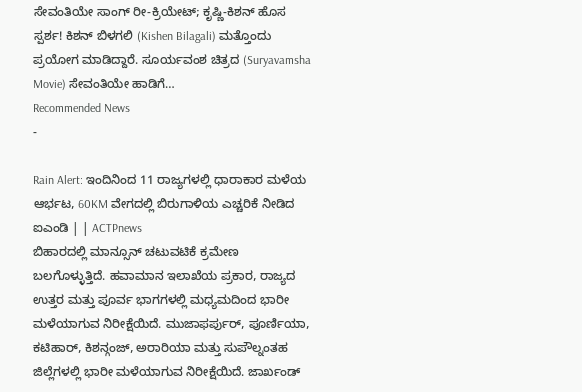ಸೇವಂತಿಯೇ ಸಾಂಗ್ ರೀ-ಕ್ರಿಯೇಟ್; ಕೃಷ್ಣಿ-ಕಿಶನ್ ಹೊಸ ಸ್ಪರ್ಶ! ಕಿಶನ್ ಬಿಳಗಲಿ (Kishen Bilagali) ಮತ್ತೊಂದು ಪ್ರಯೋಗ ಮಾಡಿದ್ದಾರೆ. ಸೂರ್ಯವಂಶ ಚಿತ್ರದ (Suryavamsha Movie) ಸೇವಂತಿಯೇ ಹಾಡಿಗೆ…
Recommended News
-

Rain Alert: ಇಂದಿನಿಂದ 11 ರಾಜ್ಯಗಳಲ್ಲಿ ಧಾರಾಕಾರ ಮಳೆಯ ಆರ್ಭಟ, 60KM ವೇಗದಲ್ಲಿ ಬಿರುಗಾಳಿಯ ಎಚ್ಚರಿಕೆ ನೀಡಿದ ಐಎಂಡಿ | | ACTPnews
ಬಿಹಾರದಲ್ಲಿ ಮಾನ್ಸೂನ್ ಚಟುವಟಿಕೆ ಕ್ರಮೇಣ ಬಲಗೊಳ್ಳುತ್ತಿದೆ. ಹವಾಮಾನ ಇಲಾಖೆಯ ಪ್ರಕಾರ, ರಾಜ್ಯದ ಉತ್ತರ ಮತ್ತು ಪೂರ್ವ ಭಾಗಗಳಲ್ಲಿ ಮಧ್ಯಮದಿಂದ ಭಾರೀ ಮಳೆಯಾಗುವ ನಿರೀಕ್ಷೆಯಿದೆ. ಮುಜಾಫರ್ಪುರ್, ಪೂರ್ಣಿಯಾ, ಕಟಿಹಾರ್, ಕಿಶನ್ಗಂಜ್, ಅರಾರಿಯಾ ಮತ್ತು ಸುಪೌಲ್ನಂತಹ ಜಿಲ್ಲೆಗಳಲ್ಲಿ ಭಾರೀ ಮಳೆಯಾಗುವ ನಿರೀಕ್ಷೆಯಿದೆ. ಜಾರ್ಖಂಡ್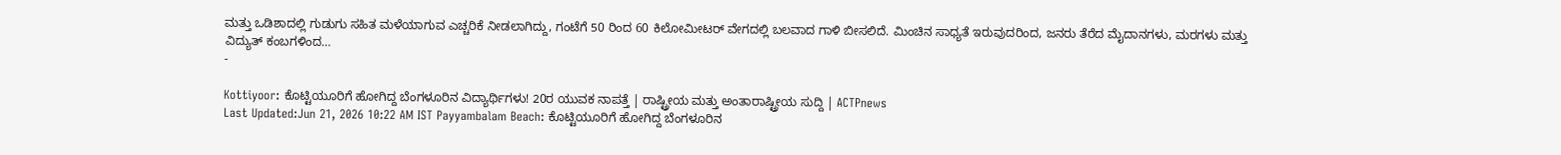ಮತ್ತು ಒಡಿಶಾದಲ್ಲಿ ಗುಡುಗು ಸಹಿತ ಮಳೆಯಾಗುವ ಎಚ್ಚರಿಕೆ ನೀಡಲಾಗಿದ್ದು, ಗಂಟೆಗೆ 50 ರಿಂದ 60 ಕಿಲೋಮೀಟರ್ ವೇಗದಲ್ಲಿ ಬಲವಾದ ಗಾಳಿ ಬೀಸಲಿದೆ. ಮಿಂಚಿನ ಸಾಧ್ಯತೆ ಇರುವುದರಿಂದ, ಜನರು ತೆರೆದ ಮೈದಾನಗಳು, ಮರಗಳು ಮತ್ತು ವಿದ್ಯುತ್ ಕಂಬಗಳಿಂದ…
-

Kottiyoor: ಕೊಟ್ಟಿಯೂರಿಗೆ ಹೋಗಿದ್ದ ಬೆಂಗಳೂರಿನ ವಿದ್ಯಾರ್ಥಿಗಳು! 20ರ ಯುವಕ ನಾಪತ್ತೆ | ರಾಷ್ಟ್ರೀಯ ಮತ್ತು ಅಂತಾರಾಷ್ಟ್ರೀಯ ಸುದ್ದಿ | ACTPnews
Last Updated:Jun 21, 2026 10:22 AM IST Payyambalam Beach: ಕೊಟ್ಟಿಯೂರಿಗೆ ಹೋಗಿದ್ದ ಬೆಂಗಳೂರಿನ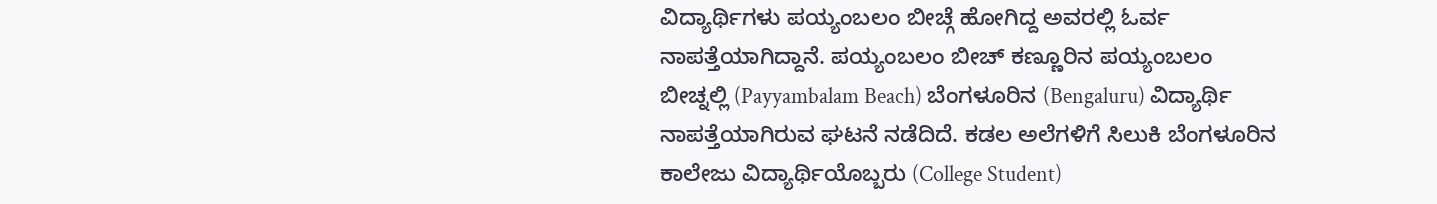ವಿದ್ಯಾರ್ಥಿಗಳು ಪಯ್ಯಂಬಲಂ ಬೀಚ್ಗೆ ಹೋಗಿದ್ದ ಅವರಲ್ಲಿ ಓರ್ವ ನಾಪತ್ತೆಯಾಗಿದ್ದಾನೆ. ಪಯ್ಯಂಬಲಂ ಬೀಚ್ ಕಣ್ಣೂರಿನ ಪಯ್ಯಂಬಲಂ ಬೀಚ್ನಲ್ಲಿ (Payyambalam Beach) ಬೆಂಗಳೂರಿನ (Bengaluru) ವಿದ್ಯಾರ್ಥಿ ನಾಪತ್ತೆಯಾಗಿರುವ ಘಟನೆ ನಡೆದಿದೆ. ಕಡಲ ಅಲೆಗಳಿಗೆ ಸಿಲುಕಿ ಬೆಂಗಳೂರಿನ ಕಾಲೇಜು ವಿದ್ಯಾರ್ಥಿಯೊಬ್ಬರು (College Student)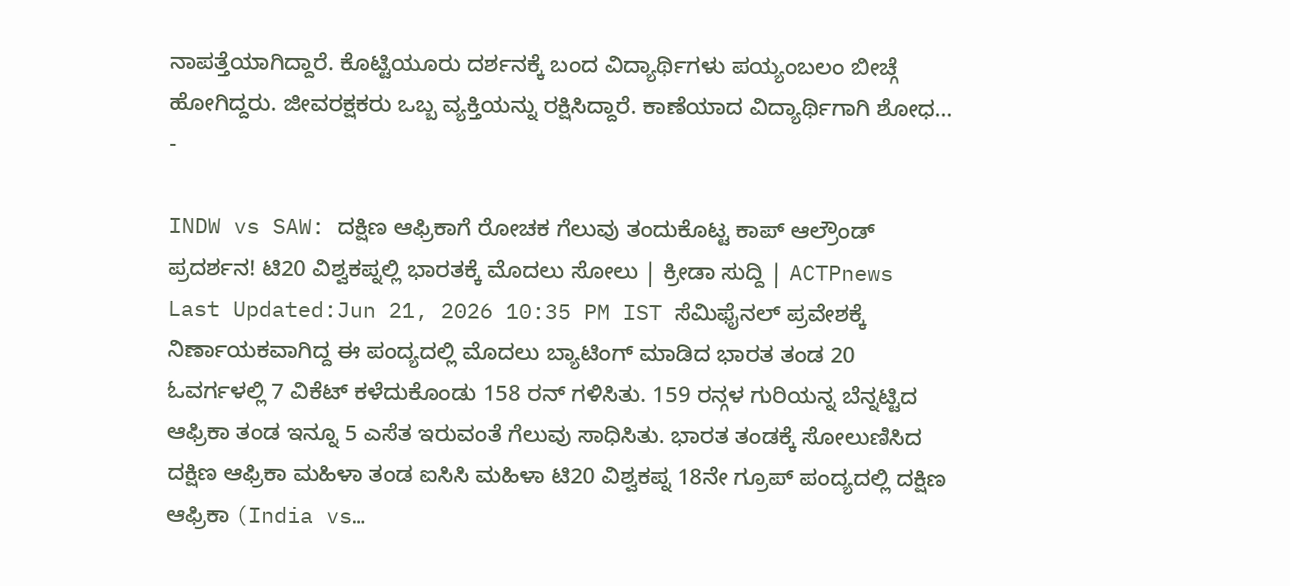ನಾಪತ್ತೆಯಾಗಿದ್ದಾರೆ. ಕೊಟ್ಟಿಯೂರು ದರ್ಶನಕ್ಕೆ ಬಂದ ವಿದ್ಯಾರ್ಥಿಗಳು ಪಯ್ಯಂಬಲಂ ಬೀಚ್ಗೆ ಹೋಗಿದ್ದರು. ಜೀವರಕ್ಷಕರು ಒಬ್ಬ ವ್ಯಕ್ತಿಯನ್ನು ರಕ್ಷಿಸಿದ್ದಾರೆ. ಕಾಣೆಯಾದ ವಿದ್ಯಾರ್ಥಿಗಾಗಿ ಶೋಧ…
-

INDW vs SAW: ದಕ್ಷಿಣ ಆಫ್ರಿಕಾಗೆ ರೋಚಕ ಗೆಲುವು ತಂದುಕೊಟ್ಟ ಕಾಪ್ ಆಲ್ರೌಂಡ್ ಪ್ರದರ್ಶನ! ಟಿ20 ವಿಶ್ವಕಪ್ನಲ್ಲಿ ಭಾರತಕ್ಕೆ ಮೊದಲು ಸೋಲು | ಕ್ರೀಡಾ ಸುದ್ದಿ | ACTPnews
Last Updated:Jun 21, 2026 10:35 PM IST ಸೆಮಿಫೈನಲ್ ಪ್ರವೇಶಕ್ಕೆ ನಿರ್ಣಾಯಕವಾಗಿದ್ದ ಈ ಪಂದ್ಯದಲ್ಲಿ ಮೊದಲು ಬ್ಯಾಟಿಂಗ್ ಮಾಡಿದ ಭಾರತ ತಂಡ 20 ಓವರ್ಗಳಲ್ಲಿ 7 ವಿಕೆಟ್ ಕಳೆದುಕೊಂಡು 158 ರನ್ ಗಳಿಸಿತು. 159 ರನ್ಗಳ ಗುರಿಯನ್ನ ಬೆನ್ನಟ್ಟಿದ ಆಫ್ರಿಕಾ ತಂಡ ಇನ್ನೂ 5 ಎಸೆತ ಇರುವಂತೆ ಗೆಲುವು ಸಾಧಿಸಿತು. ಭಾರತ ತಂಡಕ್ಕೆ ಸೋಲುಣಿಸಿದ ದಕ್ಷಿಣ ಆಫ್ರಿಕಾ ಮಹಿಳಾ ತಂಡ ಐಸಿಸಿ ಮಹಿಳಾ ಟಿ20 ವಿಶ್ವಕಪ್ನ 18ನೇ ಗ್ರೂಪ್ ಪಂದ್ಯದಲ್ಲಿ ದಕ್ಷಿಣ ಆಫ್ರಿಕಾ (India vs…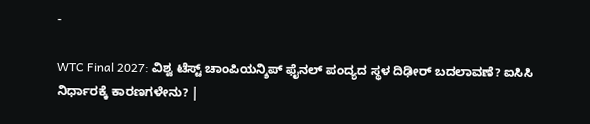-

WTC Final 2027: ವಿಶ್ವ ಟೆಸ್ಟ್ ಚಾಂಪಿಯನ್ಶಿಪ್ ಫೈನಲ್ ಪಂದ್ಯದ ಸ್ಥಳ ದಿಢೀರ್ ಬದಲಾವಣೆ? ಐಸಿಸಿ ನಿರ್ಧಾರಕ್ಕೆ ಕಾರಣಗಳೇನು? |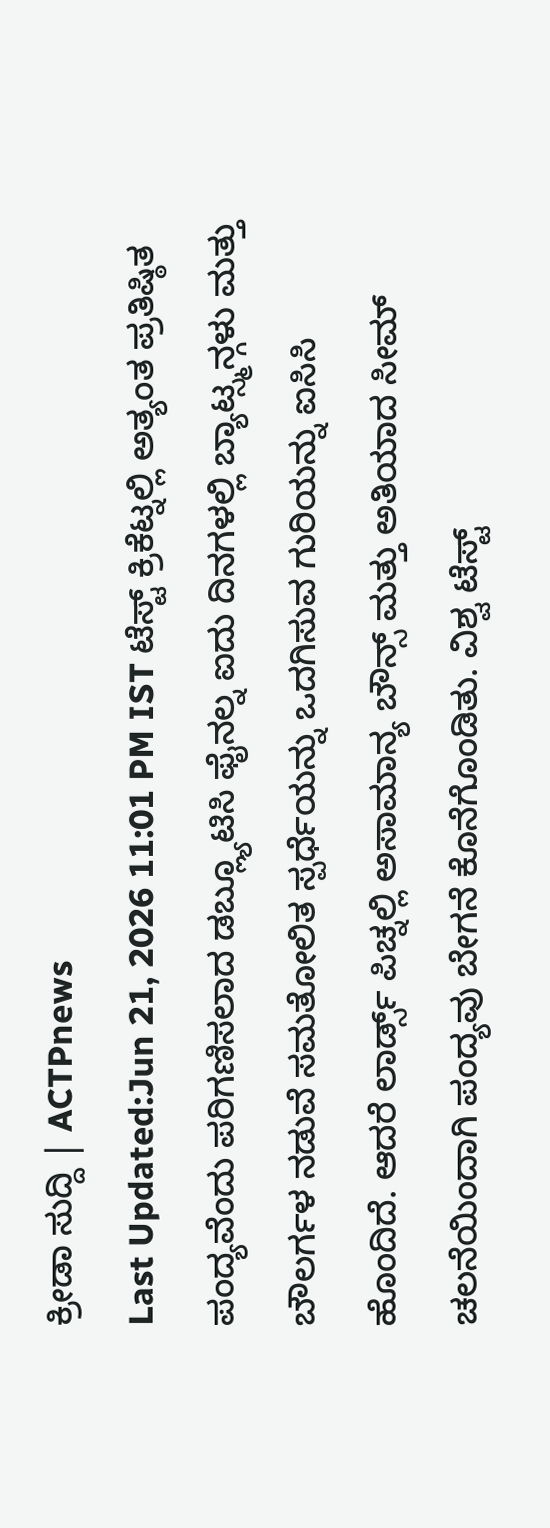ಕ್ರೀಡಾ ಸುದ್ದಿ | ACTPnews
Last Updated:Jun 21, 2026 11:01 PM IST ಟೆಸ್ಟ್ ಕ್ರಿಕೆಟ್ನಲ್ಲಿ ಅತ್ಯಂತ ಪ್ರತಿಷ್ಠಿತ ಪಂದ್ಯವೆಂದು ಪರಿಗಣಿಸಲಾದ ಡಬ್ಲ್ಯೂಟಿಸಿ ಫೈನಲ್ನ ಐದು ದಿನಗಳಲ್ಲಿ ಬ್ಯಾಟ್ಸ್ಮನ್ಗಳು ಮತ್ತು ಬೌಲರ್ಗಳ ನಡುವೆ ಸಮತೋಲಿತ ಸ್ಪರ್ಧೆಯನ್ನು ಒದಗಿಸುವ ಗುರಿಯನ್ನು ಐಸಿಸಿ ಹೊಂದಿದೆ. ಆದರೆ ಲಾರ್ಡ್ಸ್ ಪಿಚ್ನಲ್ಲಿ ಅಸಾಮಾನ್ಯ ಬೌನ್ಸ್ ಮತ್ತು ಅತಿಯಾದ ಸೀಮ್ ಚಲನೆಯಿಂದಾಗಿ ಪಂದ್ಯವು ಬೇಗನೆ ಕೊನೆಗೊಂಡಿತು. ವಿಶ್ವ ಟೆಸ್ಟ್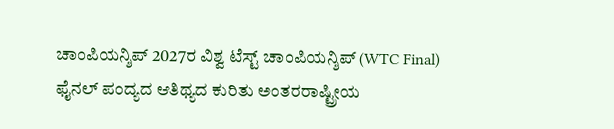ಚಾಂಪಿಯನ್ಶಿಪ್ 2027ರ ವಿಶ್ವ ಟೆಸ್ಟ್ ಚಾಂಪಿಯನ್ಶಿಪ್ (WTC Final) ಫೈನಲ್ ಪಂದ್ಯದ ಆತಿಥ್ಯದ ಕುರಿತು ಅಂತರರಾಷ್ಟ್ರೀಯ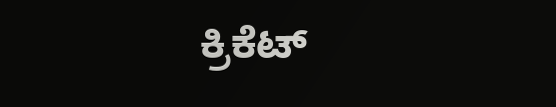ಕ್ರಿಕೆಟ್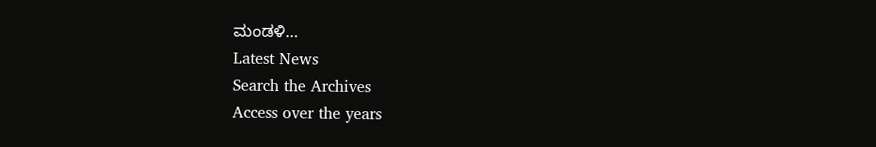ಮಂಡಳಿ…
Latest News
Search the Archives
Access over the years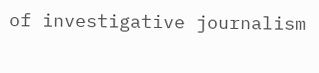of investigative journalism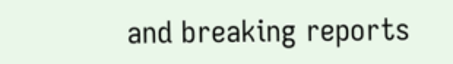and breaking reports